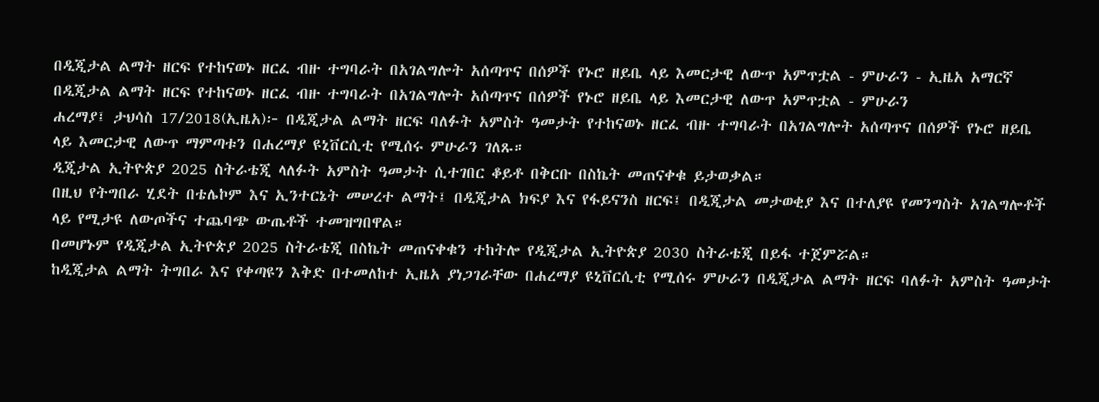በዲጂታል ልማት ዘርፍ የተከናወኑ ዘርፈ ብዙ ተግባራት በአገልግሎት አሰጣጥና በሰዎች የኑሮ ዘይቤ ላይ እመርታዊ ለውጥ አምጥቷል - ምሁራን - ኢዜአ አማርኛ
በዲጂታል ልማት ዘርፍ የተከናወኑ ዘርፈ ብዙ ተግባራት በአገልግሎት አሰጣጥና በሰዎች የኑሮ ዘይቤ ላይ እመርታዊ ለውጥ አምጥቷል - ምሁራን
ሐረማያ፤ ታህሳስ 17/2018(ኢዜአ)፦ በዲጂታል ልማት ዘርፍ ባለፉት አምስት ዓመታት የተከናወኑ ዘርፈ ብዙ ተግባራት በአገልግሎት አሰጣጥና በሰዎች የኑሮ ዘይቤ ላይ እመርታዊ ለውጥ ማምጣቱን በሐረማያ ዩኒቨርሲቲ የሚሰሩ ምሁራን ገለጹ።
ዲጂታል ኢትዮጵያ 2025 ስትራቴጂ ላለፉት አምስት ዓመታት ሲተገበር ቆይቶ በቅርቡ በስኬት መጠናቀቁ ይታወቃል።
በዚህ የትግበራ ሂደት በቴሌኮም እና ኢንተርኔት መሠረተ ልማት፤ በዲጂታል ክፍያ እና የፋይናንስ ዘርፍ፤ በዲጂታል መታወቂያ እና በተለያዩ የመንግስት አገልግሎቶች ላይ የሚታዩ ለውጦችና ተጨባጭ ውጤቶች ተመዝግበዋል።
በመሆኑም የዲጂታል ኢትዮጵያ 2025 ስትራቴጂ በስኬት መጠናቀቁን ተከትሎ የዲጂታል ኢትዮጵያ 2030 ስትራቴጂ በይፋ ተጀምሯል።
ከዲጂታል ልማት ትግበራ እና የቀጣዩን እቅድ በተመለከተ ኢዜአ ያነጋገራቸው በሐረማያ ዩኒቨርሲቲ የሚሰሩ ምሁራን በዲጂታል ልማት ዘርፍ ባለፉት አምስት ዓመታት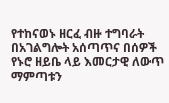የተከናወኑ ዘርፈ ብዙ ተግባራት በአገልግሎት አሰጣጥና በሰዎች የኑሮ ዘይቤ ላይ እመርታዊ ለውጥ ማምጣቱን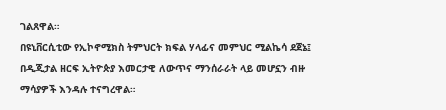ገልጸዋል።
በዩኒቨርሲቲው የኢኮኖሚክስ ትምህርት ክፍል ሃላፊና መምህር ሚልኬሳ ደጀኔ፤ በዲጂታል ዘርፍ ኢትዮጵያ እመርታዊ ለውጥና ማንሰራራት ላይ መሆኗን ብዙ ማሳያዎች እንዳሉ ተናግረዋል።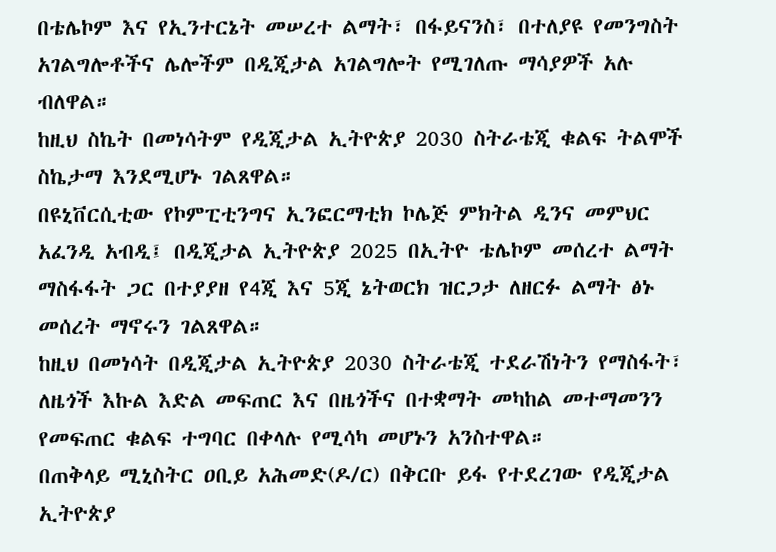በቴሌኮም እና የኢንተርኔት መሠረተ ልማት፣ በፋይናንስ፣ በተለያዩ የመንግስት አገልግሎቶችና ሌሎችም በዲጂታል አገልግሎት የሚገለጡ ማሳያዎች አሉ ብለዋል።
ከዚህ ስኬት በመነሳትም የዲጂታል ኢትዮጵያ 2030 ስትራቴጂ ቁልፍ ትልሞች ስኬታማ እንደሚሆኑ ገልጸዋል።
በዩኒቨርሲቲው የኮምፒቲንግና ኢንፎርማቲክ ኮሌጅ ምክትል ዲንና መምህር አፈንዲ አብዲ፤ በዲጂታል ኢትዮጵያ 2025 በኢትዮ ቴሌኮም መሰረተ ልማት ማስፋፋት ጋር በተያያዘ የ4ጂ እና 5ጂ ኔትወርክ ዝርጋታ ለዘርፉ ልማት ፅኑ መሰረት ማኖሩን ገልጸዋል።
ከዚህ በመነሳት በዲጂታል ኢትዮጵያ 2030 ስትራቴጂ ተደራሽነትን የማስፋት፣ ለዜጎች እኩል እድል መፍጠር እና በዜጎችና በተቋማት መካከል መተማመንን የመፍጠር ቁልፍ ተግባር በቀላሉ የሚሳካ መሆኑን አንስተዋል።
በጠቅላይ ሚኒስትር ዐቢይ አሕመድ(ዶ/ር) በቅርቡ ይፋ የተደረገው የዲጂታል ኢትዮጵያ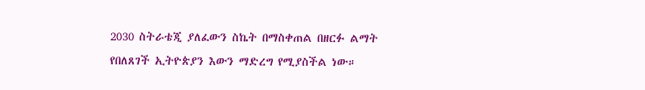2030 ስትራቴጂ ያለፈውን ስኬት በማስቀጠል በዘርፉ ልማት የበለጸገች ኢትዮጵያን እውን ማድረግ የሚያስችል ነው።